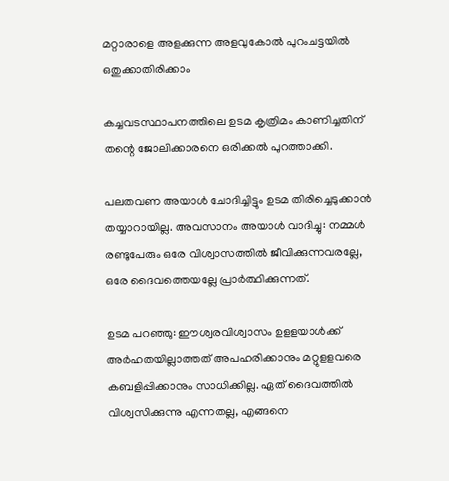മറ്റാരാളെ അളക്കുന്ന അളവുകോല്‍ പുറംചട്ടയില്‍ ഒതുക്കാതിരിക്കാം

കച്ചവടസ്ഥാപനത്തിലെ ഉടമ കൃത്രിമം കാണിച്ചതിന് തന്റെ ജോലിക്കാരനെ ഒരിക്കല്‍ പുറത്താക്കി.

പലതവണ അയാള്‍ ചോദിച്ചിട്ടും ഉടമ തിരിച്ചെടുക്കാന്‍ തയ്യാറായില്ല. അവസാനം അയാള്‍ വാദിച്ചു: നമ്മള്‍ രണ്ടുപേരും ഒരേ വിശ്വാസത്തില്‍ ജീവിക്കുന്നവരല്ലേ, ഒരേ ദൈവത്തെയല്ലേ പ്രാര്‍ത്ഥിക്കുന്നത്.

ഉടമ പറഞ്ഞു: ഈശ്വരവിശ്വാസം ഉളളയാള്‍ക്ക് അര്‍ഹതയില്ലാത്തത് അപഹരിക്കാനും മറ്റുളളവരെ കബളിപ്പിക്കാനും സാധിക്കില്ല. ഏത് ദൈവത്തില്‍ വിശ്വസിക്കുന്നു എന്നതല്ല, എങ്ങനെ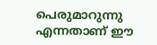പെരുമാറുന്നു എന്നതാണ് ഈ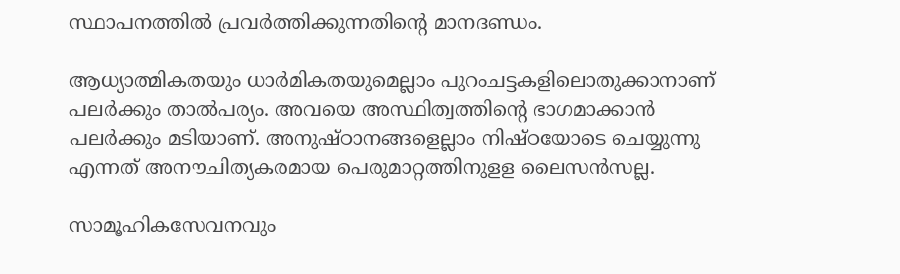സ്ഥാപനത്തില്‍ പ്രവര്‍ത്തിക്കുന്നതിന്റെ മാനദണ്ഡം.

ആധ്യാത്മികതയും ധാര്‍മികതയുമെല്ലാം പുറംചട്ടകളിലൊതുക്കാനാണ് പലര്‍ക്കും താല്‍പര്യം. അവയെ അസ്ഥിത്വത്തിന്റെ ഭാഗമാക്കാന്‍ പലര്‍ക്കും മടിയാണ്. അനുഷ്ഠാനങ്ങളെല്ലാം നിഷ്ഠയോടെ ചെയ്യുന്നു എന്നത് അനൗചിത്യകരമായ പെരുമാറ്റത്തിനുളള ലൈസന്‍സല്ല.

സാമൂഹികസേവനവും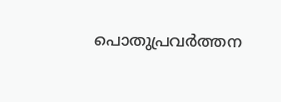പൊതുപ്രവര്‍ത്തന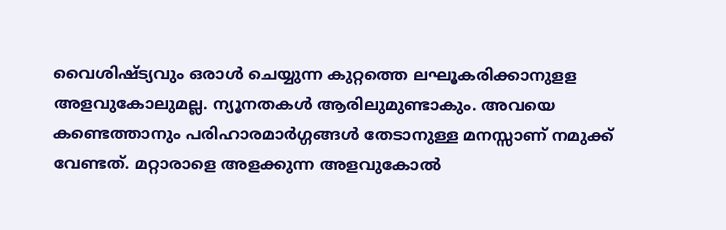വൈശിഷ്ട്യവും ഒരാള്‍ ചെയ്യുന്ന കുറ്റത്തെ ലഘൂകരിക്കാനുളള അളവുകോലുമല്ല. ന്യൂനതകള്‍ ആരിലുമുണ്ടാകും. അവയെ കണ്ടെത്താനും പരിഹാരമാര്‍ഗ്ഗങ്ങള്‍ തേടാനുള്ള മനസ്സാണ് നമുക്ക് വേണ്ടത്. മറ്റാരാളെ അളക്കുന്ന അളവുകോല്‍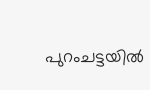പുറംചട്ടയില്‍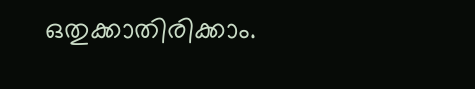ഒതുക്കാതിരിക്കാം.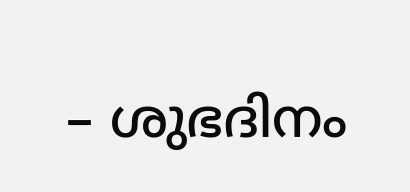– ശുഭദിനം